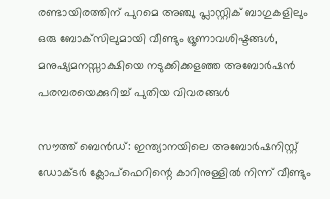രണ്ടായിരത്തിന് പുറമെ അഞ്ചു പ്ലാസ്റ്റിക് ബാഗുകളിലും ഒരു ബോക്‌സിലുമായി വീണ്ടും ഭ്രൂണാവശിഷ്ടങ്ങള്‍, മനുഷ്യമനസ്സാക്ഷിയെ നടുക്കിക്കളഞ്ഞ അബോര്‍ഷന്‍ പരമ്പരയെക്കുറിച്ച് പുതിയ വിവരങ്ങള്‍

സൗത്ത് ബെന്‍ഡ്: ഇന്ത്യാനയിലെ അബോര്‍ഷനിസ്റ്റ് ഡോക്ടര്‍ ക്ലോപ്‌ഫെറിന്റെ കാറിനുള്ളില്‍ നിന്ന് വീണ്ടും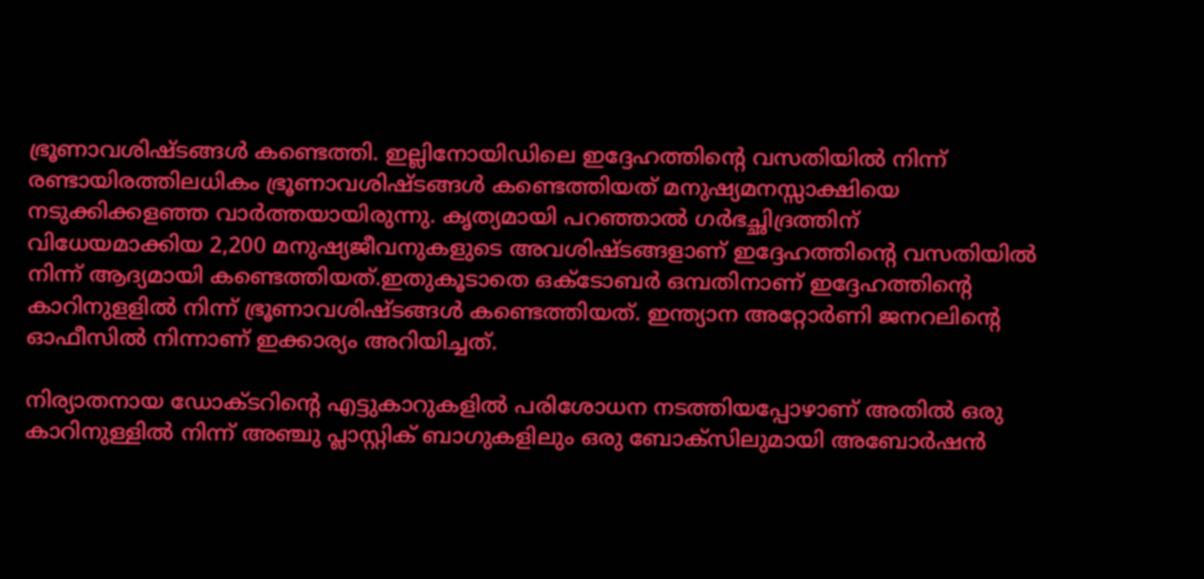ഭ്രൂണാവശിഷ്ടങ്ങള്‍ കണ്ടെത്തി. ഇല്ലിനോയിഡിലെ ഇദ്ദേഹത്തിന്റെ വസതിയില്‍ നിന്ന് രണ്ടായിരത്തിലധികം ഭ്രൂണാവശിഷ്ടങ്ങള്‍ കണ്ടെത്തിയത് മനുഷ്യമനസ്സാക്ഷിയെ നടുക്കിക്കളഞ്ഞ വാര്‍ത്തയായിരുന്നു. കൃത്യമായി പറഞ്ഞാല്‍ ഗര്‍ഭച്ഛിദ്രത്തിന് വിധേയമാക്കിയ 2,200 മനുഷ്യജീവനുകളുടെ അവശിഷ്ടങ്ങളാണ് ഇദ്ദേഹത്തിന്റെ വസതിയില്‍ നിന്ന് ആദ്യമായി കണ്ടെത്തിയത്.ഇതുകൂടാതെ ഒക്ടോബര്‍ ഒമ്പതിനാണ് ഇദ്ദേഹത്തിന്റെ കാറിനുളളില്‍ നിന്ന് ഭ്രൂണാവശിഷ്ടങ്ങള്‍ കണ്ടെത്തിയത്. ഇന്ത്യാന അറ്റോര്‍ണി ജനറലിന്റെ ഓഫീസില്‍ നിന്നാണ് ഇക്കാര്യം അറിയിച്ചത്.

നിര്യാതനായ ഡോക്ടറിന്റെ എട്ടുകാറുകളില്‍ പരിശോധന നടത്തിയപ്പോഴാണ് അതില്‍ ഒരു കാറിനുള്ളില്‍ നിന്ന് അഞ്ചു പ്ലാസ്റ്റിക് ബാഗുകളിലും ഒരു ബോക്‌സിലുമായി അബോര്‍ഷന്‍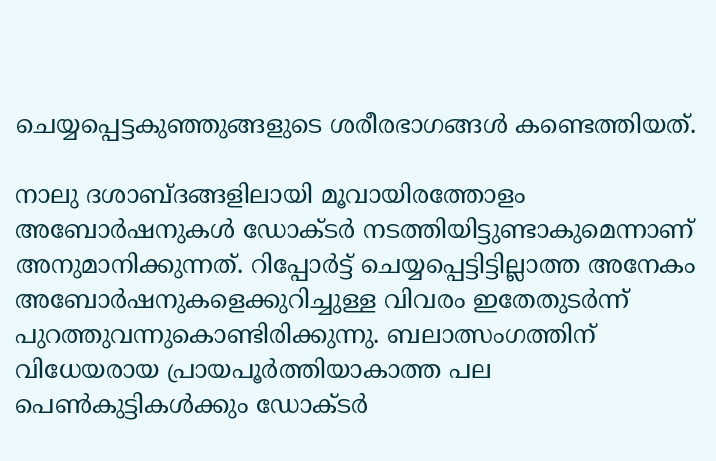ചെയ്യപ്പെട്ടകുഞ്ഞുങ്ങളുടെ ശരീരഭാഗങ്ങള്‍ കണ്ടെത്തിയത്.

നാലു ദശാബ്ദങ്ങളിലായി മൂവായിരത്തോളം അബോര്‍ഷനുകള്‍ ഡോക്ടര്‍ നടത്തിയിട്ടുണ്ടാകുമെന്നാണ് അനുമാനിക്കുന്നത്. റിപ്പോര്‍ട്ട് ചെയ്യപ്പെട്ടിട്ടില്ലാത്ത അനേകം അബോര്‍ഷനുകളെക്കുറിച്ചുള്ള വിവരം ഇതേതുടര്‍ന്ന് പുറത്തുവന്നുകൊണ്ടിരിക്കുന്നു. ബലാത്സംഗത്തിന് വിധേയരായ പ്രായപൂര്‍ത്തിയാകാത്ത പല പെണ്‍കുട്ടികള്‍ക്കും ഡോക്ടര്‍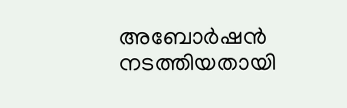അബോര്‍ഷന്‍ നടത്തിയതായി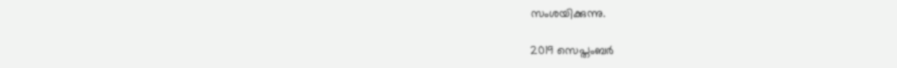സംശയിക്കുന്നു.

2019 സെപ്തംബര്‍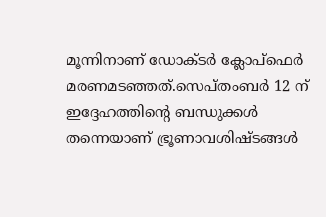മൂന്നിനാണ് ഡോക്ടര്‍ ക്ലോപ്‌ഫെര്‍ മരണമടഞ്ഞത്.സെപ്തംബര്‍ 12 ന് ഇദ്ദേഹത്തിന്റെ ബന്ധുക്കള്‍ തന്നെയാണ് ഭ്രൂണാവശിഷ്ടങ്ങള്‍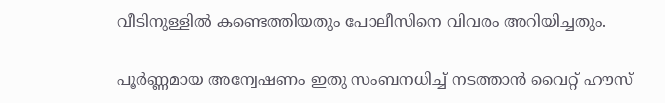വീടിനുള്ളില്‍ കണ്ടെത്തിയതും പോലീസിനെ വിവരം അറിയിച്ചതും.

പൂര്‍ണ്ണമായ അന്വേഷണം ഇതു സംബനധിച്ച് നടത്താന്‍ വൈറ്റ് ഹൗസ്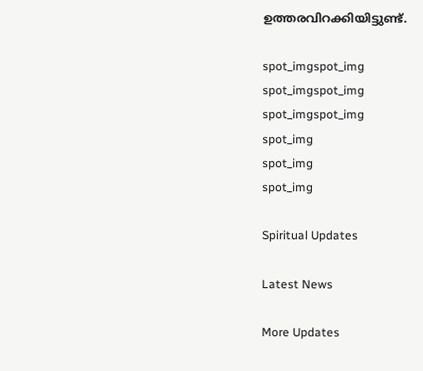ഉത്തരവിറക്കിയിട്ടുണ്ട്.

spot_imgspot_img
spot_imgspot_img
spot_imgspot_img
spot_img
spot_img
spot_img

Spiritual Updates

Latest News

More Updates